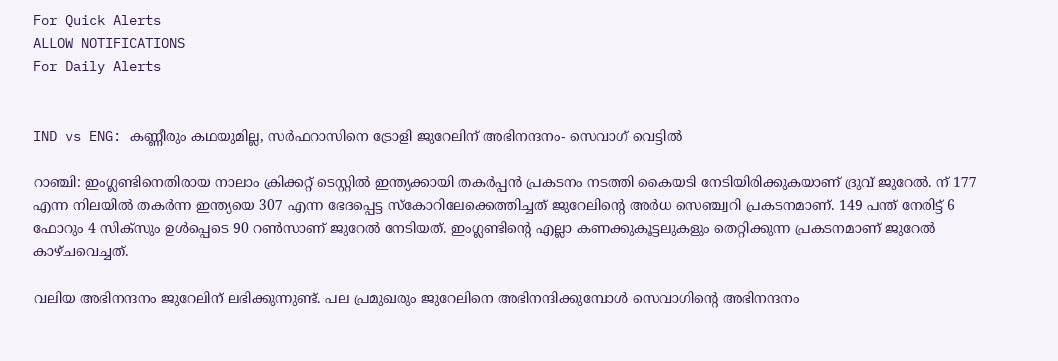For Quick Alerts
ALLOW NOTIFICATIONS
For Daily Alerts


IND vs ENG: കണ്ണീരും കഥയുമില്ല, സര്‍ഫറാസിനെ ട്രോളി ജുറേലിന് അഭിനന്ദനം- സെവാഗ് വെട്ടില്‍

റാഞ്ചി: ഇംഗ്ലണ്ടിനെതിരായ നാലാം ക്രിക്കറ്റ് ടെസ്റ്റില്‍ ഇന്ത്യക്കായി തകര്‍പ്പന്‍ പ്രകടനം നടത്തി കൈയടി നേടിയിരിക്കുകയാണ് ദ്രുവ് ജുറേല്‍. ന് 177 എന്ന നിലയില്‍ തകര്‍ന്ന ഇന്ത്യയെ 307 എന്ന ഭേദപ്പെട്ട സ്‌കോറിലേക്കെത്തിച്ചത് ജുറേലിന്റെ അര്‍ധ സെഞ്ച്വറി പ്രകടനമാണ്. 149 പന്ത് നേരിട്ട് 6 ഫോറും 4 സിക്‌സും ഉള്‍പ്പെടെ 90 റണ്‍സാണ് ജുറേല്‍ നേടിയത്. ഇംഗ്ലണ്ടിന്റെ എല്ലാ കണക്കുകൂട്ടലുകളും തെറ്റിക്കുന്ന പ്രകടനമാണ് ജുറേല്‍ കാഴ്ചവെച്ചത്.

വലിയ അഭിനന്ദനം ജുറേലിന് ലഭിക്കുന്നുണ്ട്. പല പ്രമുഖരും ജുറേലിനെ അഭിനന്ദിക്കുമ്പോള്‍ സെവാഗിന്റെ അഭിനന്ദനം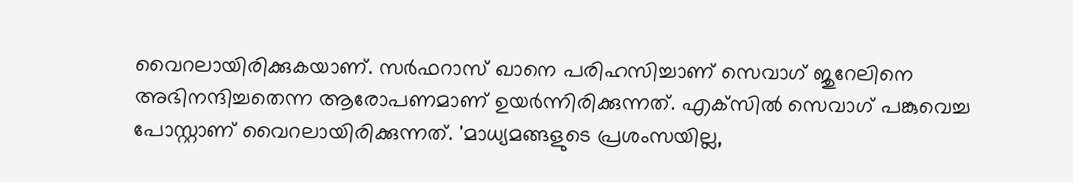വൈറലായിരിക്കുകയാണ്. സര്‍ഫറാസ് ഖാനെ പരിഹസിച്ചാണ് സെവാഗ് ജുറേലിനെ അഭിനന്ദിച്ചതെന്ന ആരോപണമാണ് ഉയര്‍ന്നിരിക്കുന്നത്. എക്‌സില്‍ സെവാഗ് പങ്കുവെച്ച പോസ്റ്റാണ് വൈറലായിരിക്കുന്നത്. 'മാധ്യമങ്ങളുടെ പ്രശംസയില്ല,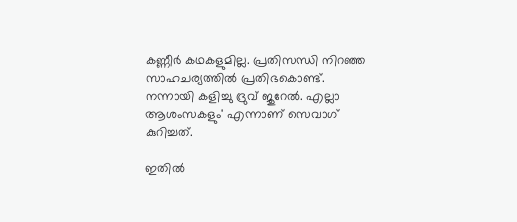കണ്ണീര്‍ കഥകളുമില്ല. പ്രതിസന്ധി നിറഞ്ഞ സാഹചര്യത്തില്‍ പ്രതിഭകൊണ്ട്. നന്നായി കളിച്ചു ദ്രുവ് ജുറേല്‍. എല്ലാ ആശംസകളും' എന്നാണ് സെവാഗ് കുറിച്ചത്.

ഇതില്‍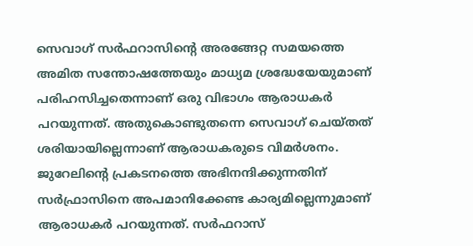സെവാഗ് സര്‍ഫറാസിന്റെ അരങ്ങേറ്റ സമയത്തെ അമിത സന്തോഷത്തേയും മാധ്യമ ശ്രദ്ധേയേയുമാണ് പരിഹസിച്ചതെന്നാണ് ഒരു വിഭാഗം ആരാധകര്‍ പറയുന്നത്. അതുകൊണ്ടുതന്നെ സെവാഗ് ചെയ്തത് ശരിയായില്ലെന്നാണ് ആരാധകരുടെ വിമര്‍ശനം. ജുറേലിന്റെ പ്രകടനത്തെ അഭിനന്ദിക്കുന്നതിന് സര്‍ഫ്രാസിനെ അപമാനിക്കേണ്ട കാര്യമില്ലെന്നുമാണ് ആരാധകര്‍ പറയുന്നത്. സര്‍ഫറാസ്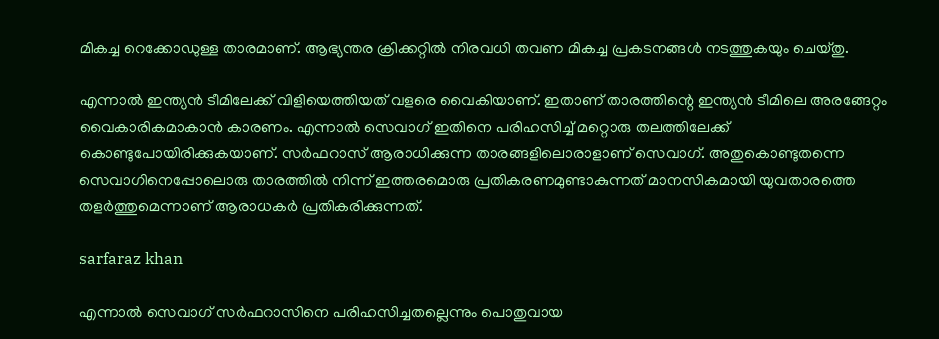മികച്ച റെക്കോഡുള്ള താരമാണ്. ആഭ്യന്തര ക്രിക്കറ്റില്‍ നിരവധി തവണ മികച്ച പ്രകടനങ്ങള്‍ നടത്തുകയും ചെയ്തു.

എന്നാല്‍ ഇന്ത്യന്‍ ടീമിലേക്ക് വിളിയെത്തിയത് വളരെ വൈകിയാണ്. ഇതാണ് താരത്തിന്റെ ഇന്ത്യന്‍ ടീമിലെ അരങ്ങേറ്റം വൈകാരികമാകാന്‍ കാരണം. എന്നാല്‍ സെവാഗ് ഇതിനെ പരിഹസിച്ച് മറ്റൊരു തലത്തിലേക്ക് കൊണ്ടുപോയിരിക്കുകയാണ്. സര്‍ഫറാസ് ആരാധിക്കുന്ന താരങ്ങളിലൊരാളാണ് സെവാഗ്. അതുകൊണ്ടുതന്നെ സെവാഗിനെപ്പോലൊരു താരത്തില്‍ നിന്ന് ഇത്തരമൊരു പ്രതികരണമുണ്ടാകുന്നത് മാനസികമായി യുവതാരത്തെ തളര്‍ത്തുമെന്നാണ് ആരാധകര്‍ പ്രതികരിക്കുന്നത്.

sarfaraz khan

എന്നാല്‍ സെവാഗ് സര്‍ഫറാസിനെ പരിഹസിച്ചതല്ലെന്നും പൊതുവായ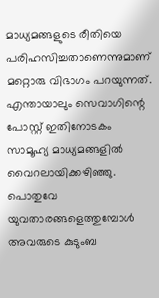മാധ്യമങ്ങളുടെ രീതിയെ പരിഹസിച്ചതാണെന്നുമാണ് മറ്റൊരു വിഭാഗം പറയുന്നത്. എന്തായാലും സെവാഗിന്റെ പോസ്റ്റ് ഇതിനോടകം സാമൂഹ്യ മാധ്യമങ്ങളില്‍ വൈറലായിക്കഴിഞ്ഞു. പൊതുവേ യുവതാരങ്ങളെത്തുമ്പോള്‍ അവരുടെ കുടുംബ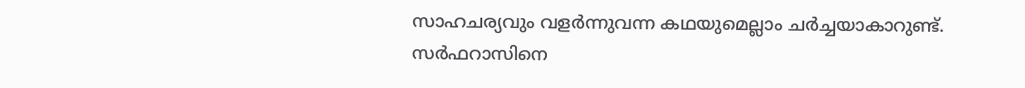സാഹചര്യവും വളര്‍ന്നുവന്ന കഥയുമെല്ലാം ചര്‍ച്ചയാകാറുണ്ട്. സര്‍ഫറാസിനെ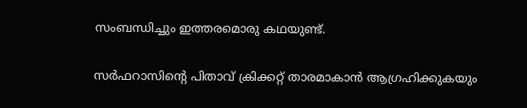സംബന്ധിച്ചും ഇത്തരമൊരു കഥയുണ്ട്.

സര്‍ഫറാസിന്റെ പിതാവ് ക്രിക്കറ്റ് താരമാകാന്‍ ആഗ്രഹിക്കുകയും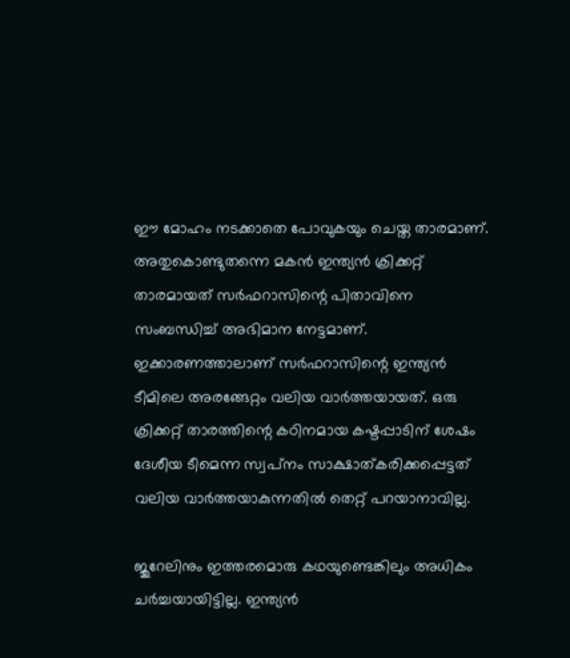ഈ മോഹം നടക്കാതെ പോവുകയും ചെയ്ത താരമാണ്. അതുകൊണ്ടുതന്നെ മകന്‍ ഇന്ത്യന്‍ ക്രിക്കറ്റ് താരമായത് സര്‍ഫറാസിന്റെ പിതാവിനെ സംബന്ധിച്ച് അഭിമാന നേട്ടമാണ്. ഇക്കാരണത്താലാണ് സര്‍ഫറാസിന്റെ ഇന്ത്യന്‍ ടീമിലെ അരങ്ങേറ്റം വലിയ വാര്‍ത്തയായത്. ഒരു ക്രിക്കറ്റ് താരത്തിന്റെ കഠിനമായ കഷ്ടപ്പാടിന് ശേഷം ദേശീയ ടീമെന്ന സ്വപ്‌നം സാക്ഷാത്കരിക്കപ്പെട്ടത് വലിയ വാര്‍ത്തയാകുന്നതില്‍ തെറ്റ് പറയാനാവില്ല.

ജുറേലിനും ഇത്തരമൊരു കഥയുണ്ടെങ്കിലും അധികം ചര്‍ച്ചയായിട്ടില്ല. ഇന്ത്യന്‍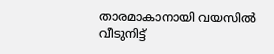താരമാകാനായി വയസില്‍ വീടുനിട്ട്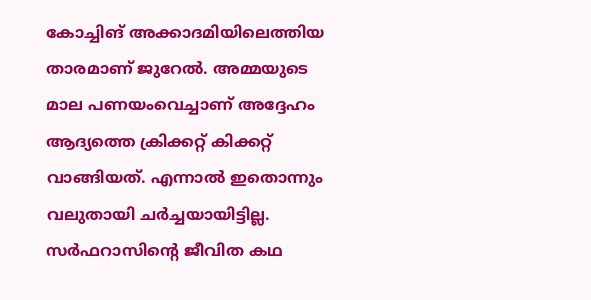കോച്ചിങ് അക്കാദമിയിലെത്തിയ താരമാണ് ജുറേല്‍. അമ്മയുടെ മാല പണയംവെച്ചാണ് അദ്ദേഹം ആദ്യത്തെ ക്രിക്കറ്റ് കിക്കറ്റ് വാങ്ങിയത്. എന്നാല്‍ ഇതൊന്നും വലുതായി ചര്‍ച്ചയായിട്ടില്ല. സര്‍ഫറാസിന്റെ ജീവിത കഥ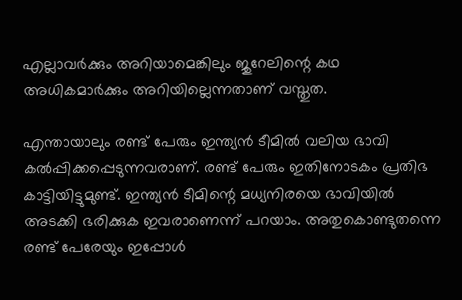എല്ലാവര്‍ക്കും അറിയാമെങ്കിലും ജുറേലിന്റെ കഥ അധികമാര്‍ക്കും അറിയില്ലെന്നതാണ് വസ്തുത.

എന്തായാലും രണ്ട് പേരും ഇന്ത്യന്‍ ടീമില്‍ വലിയ ഭാവി കല്‍പ്പിക്കപ്പെടുന്നവരാണ്. രണ്ട് പേരും ഇതിനോടകം പ്രതിഭ കാട്ടിയിട്ടുമുണ്ട്. ഇന്ത്യന്‍ ടീമിന്റെ മധ്യനിരയെ ഭാവിയില്‍ അടക്കി ഭരിക്കുക ഇവരാണെന്ന് പറയാം. അതുകൊണ്ടുതന്നെ രണ്ട് പേരേയും ഇപ്പോള്‍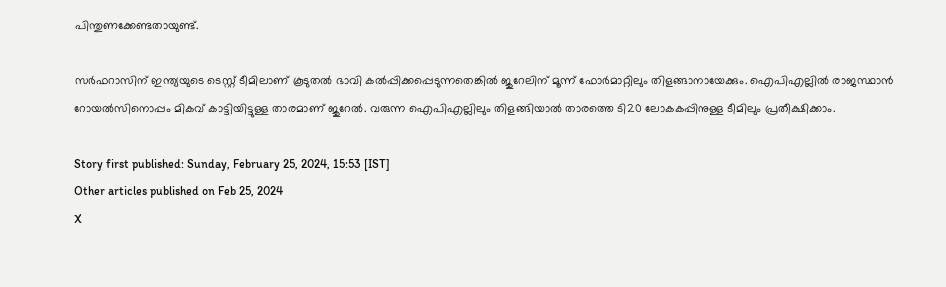പിന്തുണക്കേണ്ടതായുണ്ട്.

സര്‍ഫറാസിന് ഇന്ത്യയുടെ ടെസ്റ്റ് ടീമിലാണ് കൂടുതല്‍ ഭാവി കല്‍പ്പിക്കപ്പെടുന്നതെങ്കില്‍ ജുറേലിന് മൂന്ന് ഫോര്‍മാറ്റിലും തിളങ്ങാനായേക്കും. ഐപിഎല്ലില്‍ രാജസ്ഥാന്‍ റോയല്‍സിനൊപ്പം മികവ് കാട്ടിയിട്ടുള്ള താരമാണ് ജുറേല്‍. വരുന്ന ഐപിഎല്ലിലും തിളങ്ങിയാല്‍ താരത്തെ ടി20 ലോകകപ്പിനുള്ള ടീമിലും പ്രതീക്ഷിക്കാം.

Story first published: Sunday, February 25, 2024, 15:53 [IST]
Other articles published on Feb 25, 2024
X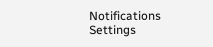Notifications
Settings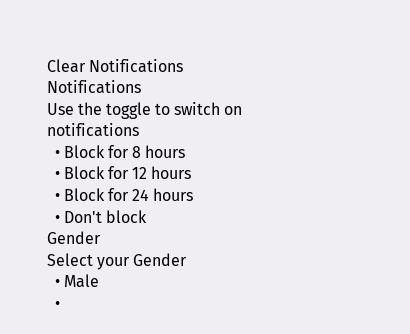Clear Notifications
Notifications
Use the toggle to switch on notifications
  • Block for 8 hours
  • Block for 12 hours
  • Block for 24 hours
  • Don't block
Gender
Select your Gender
  • Male
  •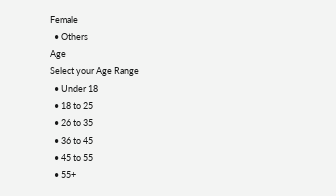Female
  • Others
Age
Select your Age Range
  • Under 18
  • 18 to 25
  • 26 to 35
  • 36 to 45
  • 45 to 55
  • 55+